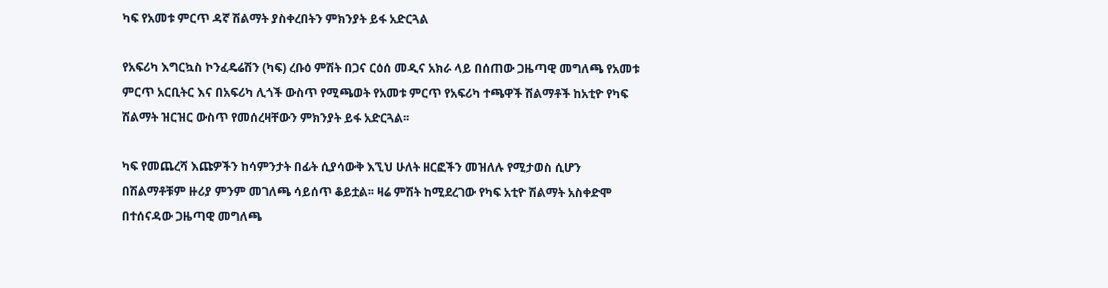ካፍ የአመቱ ምርጥ ዳኛ ሽልማት ያስቀረበትን ምክንያት ይፋ አድርጓል

የአፍሪካ እግርኳስ ኮንፈዴሬሽን (ካፍ) ረቡዕ ምሽት በጋና ርዕሰ መዲና አክራ ላይ በሰጠው ጋዜጣዊ መግለጫ የአመቱ ምርጥ አርቢትር እና በአፍሪካ ሊጎች ውስጥ የሚጫወት የአመቱ ምርጥ የአፍሪካ ተጫዋች ሽልማቶች ከአቲዮ የካፍ ሽልማት ዝርዝር ውስጥ የመሰረዛቸውን ምክንያት ይፋ አድርጓል፡፡

ካፍ የመጨረሻ እጩዎችን ከሳምንታት በፊት ሲያሳውቅ እኚህ ሁለት ዘርፎችን መዝለሉ የሚታወስ ሲሆን በሽልማቶቹም ዙሪያ ምንም መገለጫ ሳይሰጥ ቆይቷል፡፡ ዛሬ ምሽት ከሚደረገው የካፍ አቲዮ ሽልማት አስቀድሞ በተሰናዳው ጋዜጣዊ መግለጫ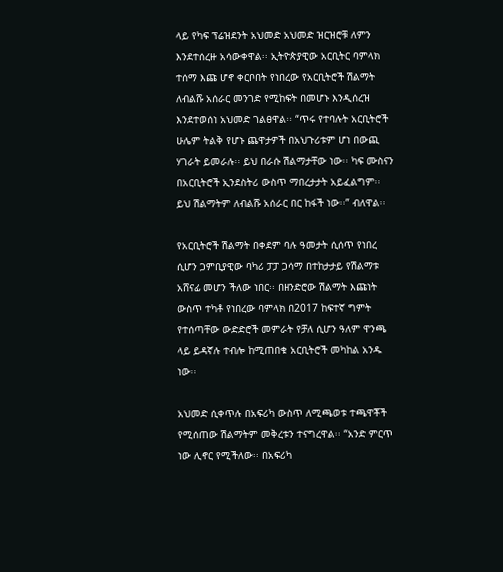ላይ የካፍ ፕሬዝደንት አህመድ አህመድ ዝርዝሮቹ ለምን እንደተሰረዙ አሳውቀዋል፡፡ ኢትዮጵያዊው አርቢትር ባምላክ ተሰማ እጩ ሆኖ ቀርቦበት የነበረው የአርቢትሮች ሽልማት ለብልሹ አሰራር መንገድ የሚከፍት በመሆኑ እንዲሰረዝ እንደተወሰነ አህመድ ገልፀዋል፡፡ “ጥሩ የተባሉት አርቢትሮች ሁሌም ትልቅ የሆኑ ጨዋታዎች በአህጉሪቱም ሆነ በውጪ ሃገራት ይመራሉ፡፡ ይህ በራሱ ሽልማታቸው ነው፡፡ ካፍ ሙስናን በአርቢትሮች ኢንደስትሪ ውስጥ ማበረታታት አይፈልግም፡፡ ይህ ሽልማትም ለብልሹ አሰራር በር ከፋች ነው፡፡” ብለዋል፡፡

የአርቢትሮች ሽልማት በቀደም ባሉ ዓመታት ሲሰጥ የነበረ ሲሆን ጋምቢያዊው ባካሪ ፓፓ ጋሳማ በተከታታይ የሽልማቱ አሸናፊ መሆን ችለው ነበር፡፡ በዘንድሮው ሽልማት እጩነት ውስጥ ተካቶ የነበረው ባምላክ በ2017 ከፍተኛ ግምት የተሰጣቸው ውድድሮች መምራት የቻለ ሲሆን ዓለም ዋንጫ ላይ ይዳኛሉ ተብሎ ከሚጠበቁ አርቢትሮች መካከል አንዱ ነው፡፡

አህመድ ሲቀጥሉ በአፍሪካ ውስጥ ለሚጫወቱ ተጫዋቾች የሚሰጠው ሽልማትም መቅረቱን ተናግረዋል፡፡ “አንድ ምርጥ ነው ሊኖር የሚችለው፡፡ በአፍሪካ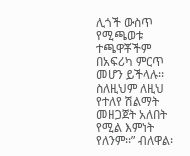ሊጎች ውስጥ የሚጫወቱ ተጫዋቾችም በአፍሪካ ምርጥ መሆን ይችላሉ፡፡ ስለዚህም ለዚህ የተለየ ሽልማት መዘጋጀት አለበት የሚል እምነት የለንም፡፡” ብለዋል፡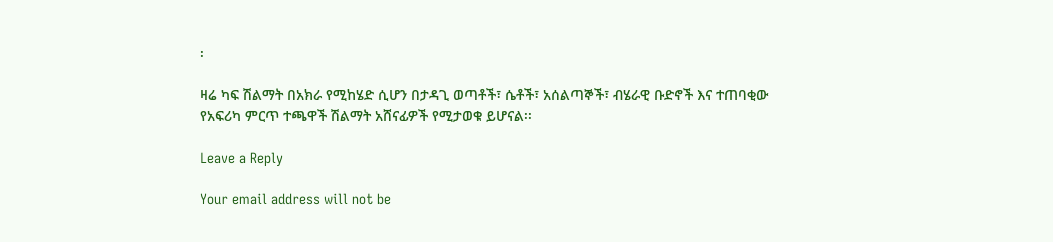፡

ዛሬ ካፍ ሽልማት በአክራ የሚከሄድ ሲሆን በታዳጊ ወጣቶች፣ ሴቶች፣ አሰልጣኞች፣ ብሄራዊ ቡድኖች እና ተጠባቂው የአፍሪካ ምርጥ ተጫዋች ሽልማት አሸናፊዎች የሚታወቁ ይሆናል፡፡

Leave a Reply

Your email address will not be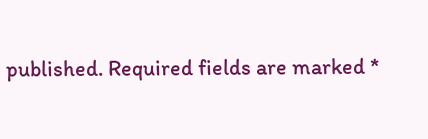published. Required fields are marked *